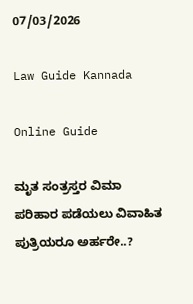07/03/2026

Law Guide Kannada

Online Guide

ಮೃತ ಸಂತ್ರಸ್ತರ ವಿಮಾ ಪರಿಹಾರ ಪಡೆಯಲು ವಿವಾಹಿತ ಪುತ್ರಿಯರೂ ಅರ್ಹರೇ..?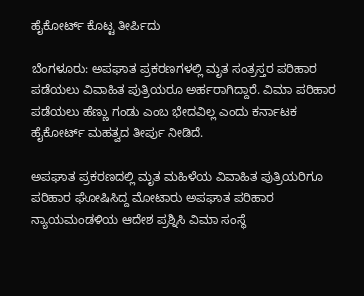ಹೈಕೋರ್ಟ್ ಕೊಟ್ಟ ತೀರ್ಪಿದು

ಬೆಂಗಳೂರು: ಅಪಘಾತ ಪ್ರಕರಣಗಳಲ್ಲಿ ಮೃತ ಸಂತ್ರಸ್ತರ ಪರಿಹಾರ ಪಡೆಯಲು ವಿವಾಹಿತ ಪುತ್ರಿಯರೂ ಅರ್ಹರಾಗಿದ್ದಾರೆ. ವಿಮಾ ಪರಿಹಾರ ಪಡೆಯಲು ಹೆಣ್ಣು ಗಂಡು ಎಂಬ ಭೇದವಿಲ್ಲ ಎಂದು ಕರ್ನಾಟಕ ಹೈಕೋರ್ಟ್ ಮಹತ್ವದ ತೀರ್ಪು ನೀಡಿದೆ.

ಅಪಘಾತ ಪ್ರಕರಣದಲ್ಲಿ ಮೃತ ಮಹಿಳೆಯ ವಿವಾಹಿತ ಪುತ್ರಿಯರಿಗೂ ಪರಿಹಾರ ಘೋಷಿಸಿದ್ದ ಮೋಟಾರು ಅಪಘಾತ ಪರಿಹಾರ ನ್ಯಾಯಮಂಡಳಿಯ ಆದೇಶ ಪ್ರಶ್ನಿಸಿ ವಿಮಾ ಸಂಸ್ಥೆ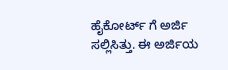ಹೈಕೋರ್ಟ್ ಗೆ ಅರ್ಜಿ ಸಲ್ಲಿಸಿತ್ತು. ಈ ಅರ್ಜಿಯ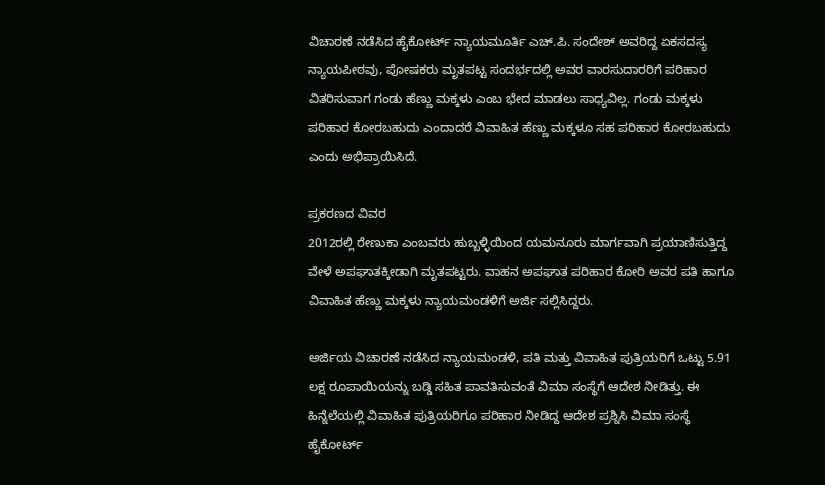ವಿಚಾರಣೆ ನಡೆಸಿದ ಹೈಕೋರ್ಟ್ ನ್ಯಾಯಮೂರ್ತಿ ಎಚ್.ಪಿ. ಸಂದೇಶ್ ಅವರಿದ್ದ ಏಕಸದಸ್ಯ ನ್ಯಾಯಪೀಠವು, ಪೋಷಕರು ಮೃತಪಟ್ಟ ಸಂದರ್ಭದಲ್ಲಿ ಅವರ ವಾರಸುದಾರರಿಗೆ ಪರಿಹಾರ ವಿತರಿಸುವಾಗ ಗಂಡು ಹೆಣ್ಣು ಮಕ್ಕಳು ಎಂಬ ಭೇದ ಮಾಡಲು ಸಾಧ್ಯವಿಲ್ಲ. ಗಂಡು ಮಕ್ಕಳು ಪರಿಹಾರ ಕೋರಬಹುದು ಎಂದಾದರೆ ವಿವಾಹಿತ ಹೆಣ್ಣು ಮಕ್ಕಳೂ ಸಹ ಪರಿಹಾರ ಕೋರಬಹುದು ಎಂದು ಅಭಿಪ್ರಾಯಿಸಿದೆ.

ಪ್ರಕರಣದ ವಿವರ
2012ರಲ್ಲಿ ರೇಣುಕಾ ಎಂಬವರು ಹುಬ್ಬಳ್ಳಿಯಿಂದ ಯಮನೂರು ಮಾರ್ಗವಾಗಿ ಪ್ರಯಾಣಿಸುತ್ತಿದ್ದ ವೇಳೆ ಅಪಘಾತಕ್ಕೀಡಾಗಿ ಮೃತಪಟ್ಟರು. ವಾಹನ ಅಪಘಾತ ಪರಿಹಾರ ಕೋರಿ ಅವರ ಪತಿ ಹಾಗೂ ವಿವಾಹಿತ ಹೆಣ್ಣು ಮಕ್ಕಳು ನ್ಯಾಯಮಂಡಳಿಗೆ ಅರ್ಜಿ ಸಲ್ಲಿಸಿದ್ದರು.

ಅರ್ಜಿಯ ವಿಚಾರಣೆ ನಡೆಸಿದ ನ್ಯಾಯಮಂಡಳಿ, ಪತಿ ಮತ್ತು ವಿವಾಹಿತ ಪುತ್ರಿಯರಿಗೆ ಒಟ್ಟು 5.91 ಲಕ್ಷ ರೂಪಾಯಿಯನ್ನು ಬಡ್ಡಿ ಸಹಿತ ಪಾವತಿಸುವಂತೆ ವಿಮಾ ಸಂಸ್ಥೆಗೆ ಆದೇಶ ನೀಡಿತ್ತು. ಈ ಹಿನ್ನೆಲೆಯಲ್ಲಿ ವಿವಾಹಿತ ಪುತ್ರಿಯರಿಗೂ ಪರಿಹಾರ ನೀಡಿದ್ದ ಆದೇಶ ಪ್ರಶ್ನಿಸಿ ವಿಮಾ ಸಂಸ್ಥೆ ಹೈಕೋರ್ಟ್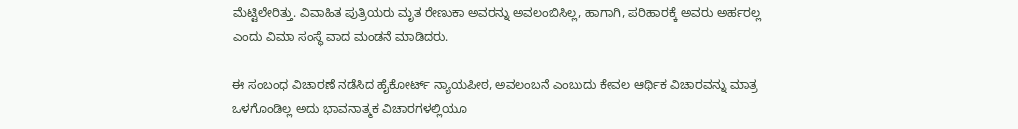ಮೆಟ್ಟಿಲೇರಿತ್ತು. ವಿವಾಹಿತ ಪುತ್ರಿಯರು ಮೃತ ರೇಣುಕಾ ಅವರನ್ನು ಅವಲಂಬಿಸಿಲ್ಲ, ಹಾಗಾಗಿ, ಪರಿಹಾರಕ್ಕೆ ಅವರು ಅರ್ಹರಲ್ಲ ಎಂದು ವಿಮಾ ಸಂಸ್ಥೆ ವಾದ ಮಂಡನೆ ಮಾಡಿದರು.

ಈ ಸಂಬಂಧ ವಿಚಾರಣೆ ನಡೆಸಿದ ಹೈಕೋರ್ಟ್ ನ್ಯಾಯಪೀಠ, ಅವಲಂಬನೆ ಎಂಬುದು ಕೇವಲ ಆರ್ಥಿಕ ವಿಚಾರವನ್ನು ಮಾತ್ರ ಒಳಗೊಂಡಿಲ್ಲ ಅದು ಭಾವನಾತ್ಮಕ ವಿಚಾರಗಳಲ್ಲಿಯೂ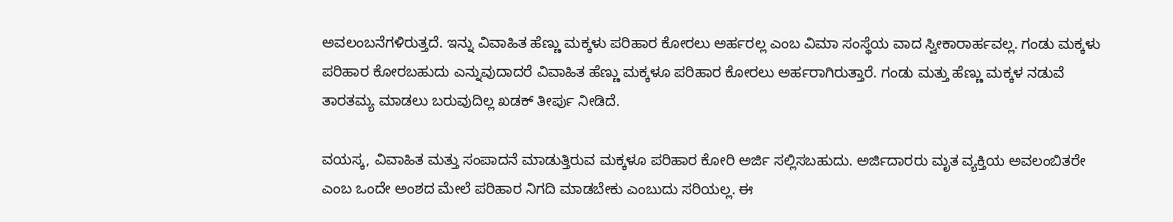ಅವಲಂಬನೆಗಳಿರುತ್ತದೆ. ಇನ್ನು ವಿವಾಹಿತ ಹೆಣ್ಣು ಮಕ್ಕಳು ಪರಿಹಾರ ಕೋರಲು ಅರ್ಹರಲ್ಲ ಎಂಬ ವಿಮಾ ಸಂಸ್ಥೆಯ ವಾದ ಸ್ವೀಕಾರಾರ್ಹವಲ್ಲ. ಗಂಡು ಮಕ್ಕಳು ಪರಿಹಾರ ಕೋರಬಹುದು ಎನ್ನುವುದಾದರೆ ವಿವಾಹಿತ ಹೆಣ್ಣು ಮಕ್ಕಳೂ ಪರಿಹಾರ ಕೋರಲು ಅರ್ಹರಾಗಿರುತ್ತಾರೆ. ಗಂಡು ಮತ್ತು ಹೆಣ್ಣು ಮಕ್ಕಳ ನಡುವೆ ತಾರತಮ್ಯ ಮಾಡಲು ಬರುವುದಿಲ್ಲ ಖಡಕ್ ತೀರ್ಪು ನೀಡಿದೆ.

ವಯಸ್ಕ, ವಿವಾಹಿತ ಮತ್ತು ಸಂಪಾದನೆ ಮಾಡುತ್ತಿರುವ ಮಕ್ಕಳೂ ಪರಿಹಾರ ಕೋರಿ ಅರ್ಜಿ ಸಲ್ಲಿಸಬಹುದು. ಅರ್ಜಿದಾರರು ಮೃತ ವ್ಯಕ್ತಿಯ ಅವಲಂಬಿತರೇ ಎಂಬ ಒಂದೇ ಅಂಶದ ಮೇಲೆ ಪರಿಹಾರ ನಿಗದಿ ಮಾಡಬೇಕು ಎಂಬುದು ಸರಿಯಲ್ಲ. ಈ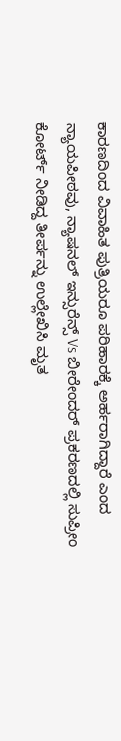ಕಾರಣದಿಂದ ವಿವಾಹಿತ ಪುತ್ರಿಯರೂ ಪರಿಹಾರಕ್ಕೆ ಅರ್ಹರಾಗಿದ್ದಾರೆ ಎಂದ ನ್ಯಾಯಪೀಠವು, ನ್ಯಾಷನಲ್ ಇನ್ಸುರೆನ್ಸ್ Vs ಬೀರೇಂದರ್ ಪ್ರಕರಣದಲ್ಲಿ ಸುಪ್ರೀಂ ಕೋರ್ಟ್ ನೀಡಿದ್ದ ತೀರ್ಪನ್ನು ಉಲ್ಲೇಖಿಸಿ ಮೃತ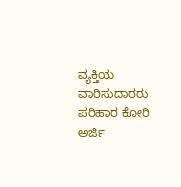ವ್ಯಕ್ತಿಯ ವಾರಿಸುದಾರರು ಪರಿಹಾರ ಕೋರಿ ಅರ್ಜಿ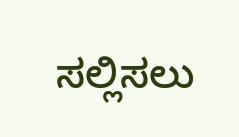ಸಲ್ಲಿಸಲು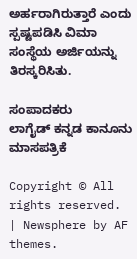ಅರ್ಹರಾಗಿರುತ್ತಾರೆ ಎಂದು ಸ್ಪಷ್ಟಪಡಿಸಿ ವಿಮಾ ಸಂಸ್ಥೆಯ ಅರ್ಜಿಯನ್ನು ತಿರಸ್ಕರಿಸಿತು.

ಸಂಪಾದಕರು
ಲಾಗೈಡ್ ಕನ್ನಡ‌ ಕಾನೂನು ಮಾಸಪತ್ರಿಕೆ

Copyright © All rights reserved. | Newsphere by AF themes.